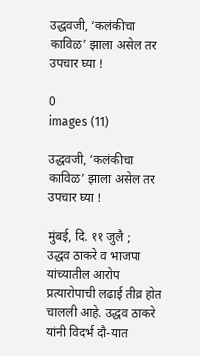उद्धवजी, ‘कलंकीचा काविळ’ झाला असेल तर उपचार घ्या !

0
images (11)

उद्धवजी, ‘कलंकीचा काविळ’ झाला असेल तर उपचार घ्या !

मुंबई, दि. ११ जुलै ;
उद्धव ठाकरे व भाजपा यांच्यातील आरोप प्रत्यारोपाची लढाई तीव्र होत चालली आहे. उद्धव ठाकरे यांनी विदर्भ दौ-यात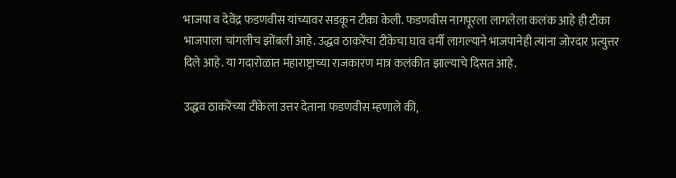भाजपा व देवेंद्र फडणवीस यांच्यावर सडकून टीका केली. फडणवीस नागपूरला लागलेला कलंक आहे ही टीका भाजपाला चांगलीच झोंबली आहे. उद्धव ठाकरेंचा टीकेचा घाव वर्मी लागल्याने भाजपानेही त्यांना जोरदार प्रत्युत्तर दिले आहे. या गदारोळात महाराष्ट्राच्या राजकारण मात्र कलंकीत झाल्याचे दिसत आहे.

उद्धव ठाकरेंच्या टीकेला उत्तर देताना फडणवीस म्हणाले की,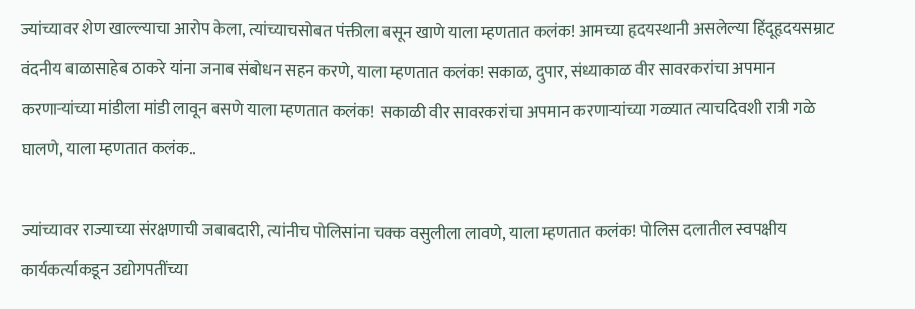ज्यांच्यावर शेण खाल्ल्याचा आरोप केला, त्यांच्याचसोबत पंक्तीला बसून खाणे याला म्हणतात कलंक! आमच्या हृदयस्थानी असलेल्या हिंदूहृदयसम्राट वंदनीय बाळासाहेब ठाकरे यांना जनाब संबोधन सहन करणे, याला म्हणतात कलंक! सकाळ, दुपार, संध्याकाळ वीर सावरकरांचा अपमान करणार्‍यांच्या मांडीला मांडी लावून बसणे याला म्हणतात कलंक!  सकाळी वीर सावरकरांचा अपमान करणार्‍यांच्या गळ्यात त्याचदिवशी रात्री गळे घालणे, याला म्हणतात कलंक..

ज्यांच्यावर राज्याच्या संरक्षणाची जबाबदारी, त्यांनीच पोलिसांना चक्क वसुलीला लावणे, याला म्हणतात कलंक! पोलिस दलातील स्वपक्षीय कार्यकर्त्याकडून उद्योगपतींच्या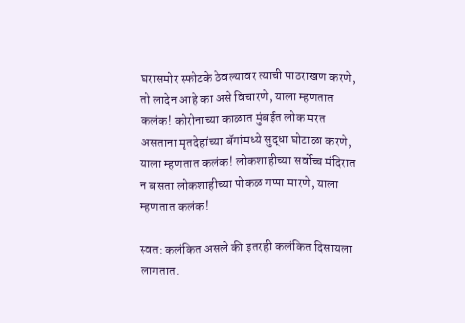घरासमोर स्फोटके ठेवल्यावर त्याची पाठराखण करणे, तो लादेन आहे का असे विचारणे, याला म्हणतात कलंक! कोरोनाच्या काळात मुंबईत लोक मरत असताना मृतदेहांच्या बॅगांमध्ये सुद्धा घोटाळा करणे, याला म्हणतात कलंक! लोकशाहीच्या सर्वोच्च मंदिरात न बसता लोकशाहीच्या पोकळ गप्पा मारणे, याला म्हणतात कलंक!

स्वत: कलंकित असले की इतरही कलंकित दिसायला लागतात.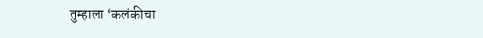तुम्हाला ‘कलंकीचा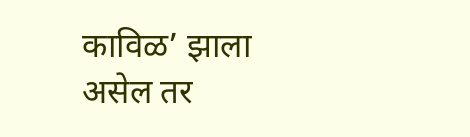काविळ’ झाला असेल तर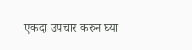एकदा उपचार करुन घ्या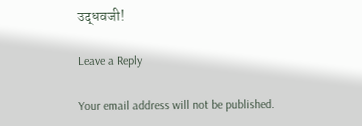उद्धवजी!

Leave a Reply

Your email address will not be published.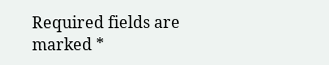Required fields are marked *